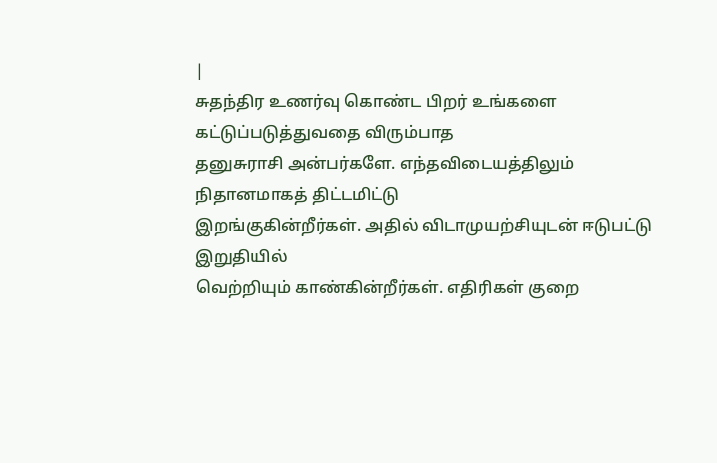|
சுதந்திர உணர்வு கொண்ட பிறர் உங்களை கட்டுப்படுத்துவதை விரும்பாத
தனுசுராசி அன்பர்களே. எந்தவிடையத்திலும் நிதானமாகத் திட்டமிட்டு
இறங்குகின்றீர்கள். அதில் விடாமுயற்சியுடன் ஈடுபட்டு இறுதியில்
வெற்றியும் காண்கின்றீர்கள். எதிரிகள் குறை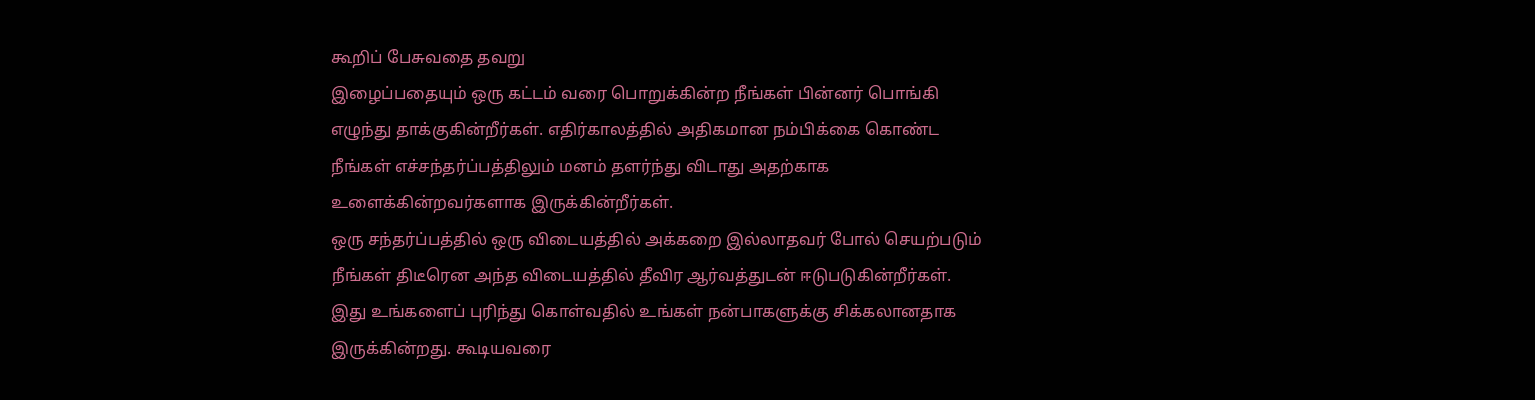கூறிப் பேசுவதை தவறு
இழைப்பதையும் ஒரு கட்டம் வரை பொறுக்கின்ற நீங்கள் பின்னர் பொங்கி
எழுந்து தாக்குகின்றீர்கள். எதிர்காலத்தில் அதிகமான நம்பிக்கை கொண்ட
நீங்கள் எச்சந்தர்ப்பத்திலும் மனம் தளர்ந்து விடாது அதற்காக
உளைக்கின்றவர்களாக இருக்கின்றீர்கள்.
ஒரு சந்தர்ப்பத்தில் ஒரு விடையத்தில் அக்கறை இல்லாதவர் போல் செயற்படும்
நீங்கள் திடீரென அந்த விடையத்தில் தீவிர ஆர்வத்துடன் ஈடுபடுகின்றீர்கள்.
இது உங்களைப் புரிந்து கொள்வதில் உங்கள் நன்பாகளுக்கு சிக்கலானதாக
இருக்கின்றது. கூடியவரை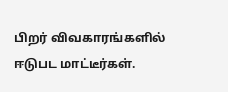பிறர் விவகாரங்களில் ஈடுபட மாட்டீர்கள்.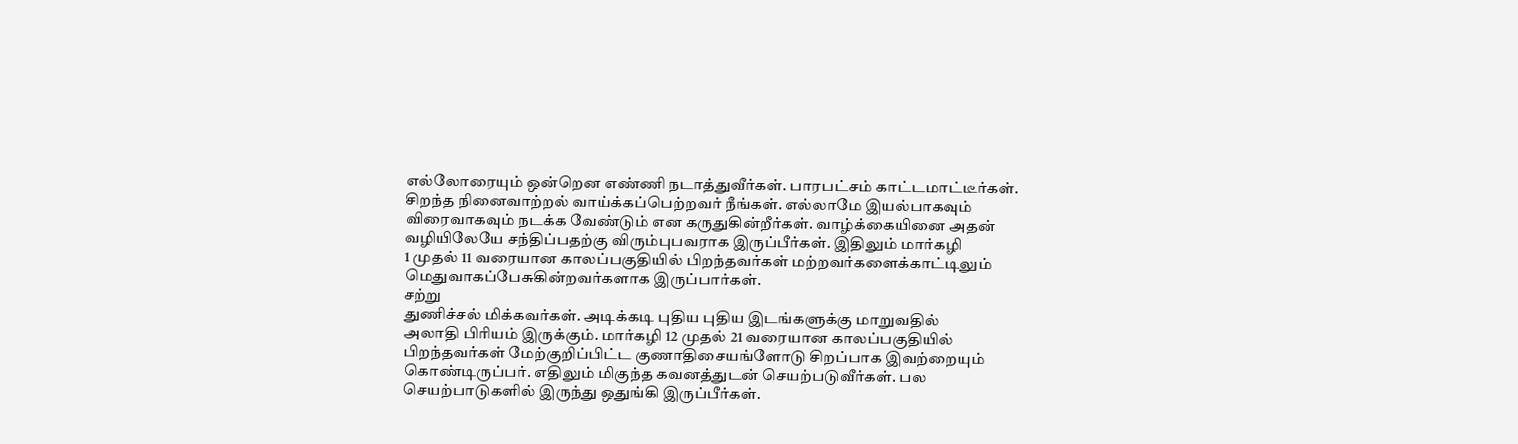எல்லோரையும் ஒன்றென எண்ணி நடாத்துவீர்கள். பாரபட்சம் காட்டமாட்டீர்கள்.
சிறந்த நினைவாற்றல் வாய்க்கப்பெற்றவர் நீங்கள். எல்லாமே இயல்பாகவும்
விரைவாகவும் நடக்க வேண்டும் என கருதுகின்றீர்கள். வாழ்க்கையினை அதன்
வழியிலேயே சந்திப்பதற்கு விரும்புபவராக இருப்பீர்கள். இதிலும் மார்கழி
1 முதல் 11 வரையான காலப்பகுதியில் பிறந்தவர்கள் மற்றவர்களைக்காட்டிலும்
மெதுவாகப்பேசுகின்றவர்களாக இருப்பார்கள்.
சற்று
துணிச்சல் மிக்கவர்கள். அடிக்கடி புதிய புதிய இடங்களுக்கு மாறுவதில்
அலாதி பிரியம் இருக்கும். மார்கழி 12 முதல் 21 வரையான காலப்பகுதியில்
பிறந்தவர்கள் மேற்குறிப்பிட்ட குணாதிசையங்ளோடு சிறப்பாக இவற்றையும்
கொண்டிருப்பர். எதிலும் மிகுந்த கவனத்துடன் செயற்படுவீர்கள். பல
செயற்பாடுகளில் இருந்து ஒதுங்கி இருப்பீர்கள்.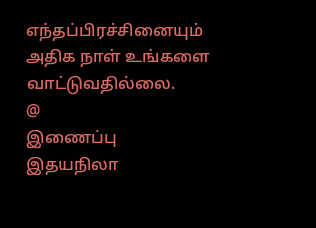எந்தப்பிரச்சினையும்
அதிக நாள் உங்களை வாட்டுவதில்லை.
@
இணைப்பு இதயநிலா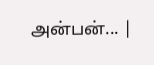அன்பன்... |